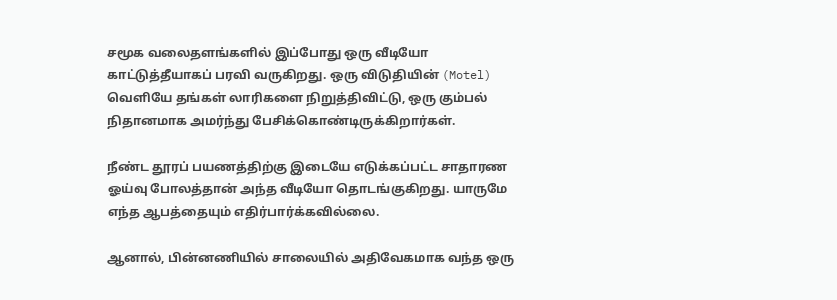சமூக வலைதளங்களில் இப்போது ஒரு வீடியோ காட்டுத்தீயாகப் பரவி வருகிறது. ஒரு விடுதியின் (Motel) வெளியே தங்கள் லாரிகளை நிறுத்திவிட்டு, ஒரு கும்பல் நிதானமாக அமர்ந்து பேசிக்கொண்டிருக்கிறார்கள்.

நீண்ட தூரப் பயணத்திற்கு இடையே எடுக்கப்பட்ட சாதாரண ஓய்வு போலத்தான் அந்த வீடியோ தொடங்குகிறது. யாருமே எந்த ஆபத்தையும் எதிர்பார்க்கவில்லை.

ஆனால், பின்னணியில் சாலையில் அதிவேகமாக வந்த ஒரு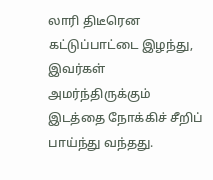லாரி திடீரென கட்டுப்பாட்டை இழந்து, இவர்கள் அமர்ந்திருக்கும் இடத்தை நோக்கிச் சீறிப் பாய்ந்து வந்தது.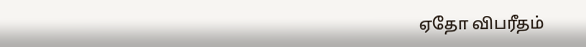ஏதோ விபரீதம்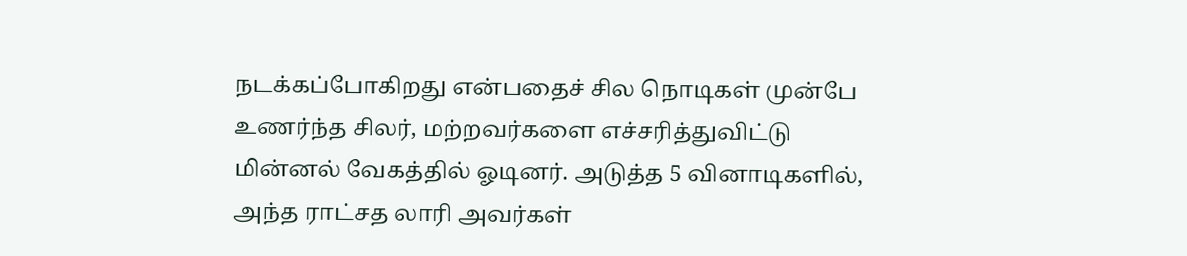நடக்கப்போகிறது என்பதைச் சில நொடிகள் முன்பே உணர்ந்த சிலர், மற்றவர்களை எச்சரித்துவிட்டு மின்னல் வேகத்தில் ஓடினர். அடுத்த 5 வினாடிகளில், அந்த ராட்சத லாரி அவர்கள்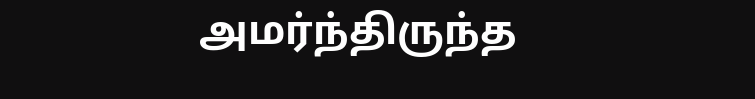அமர்ந்திருந்த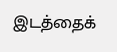இடத்தைக்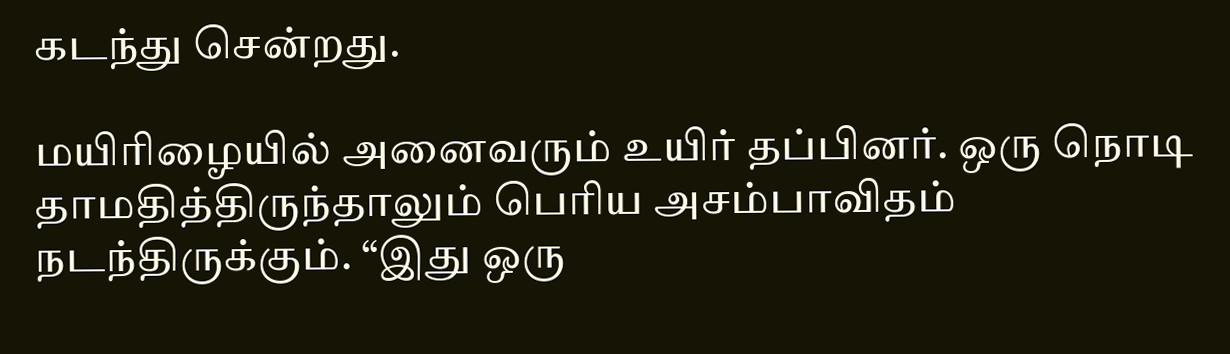கடந்து சென்றது.

மயிரிழையில் அனைவரும் உயிர் தப்பினர். ஒரு நொடி தாமதித்திருந்தாலும் பெரிய அசம்பாவிதம் நடந்திருக்கும். “இது ஒரு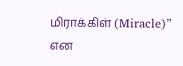மிராக்கிள் (Miracle)” என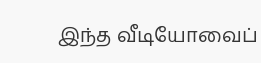இந்த வீடியோவைப்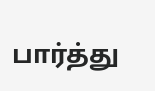பார்த்து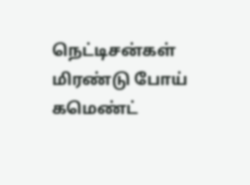நெட்டிசன்கள் மிரண்டு போய் கமெண்ட்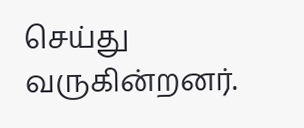செய்து வருகின்றனர்.